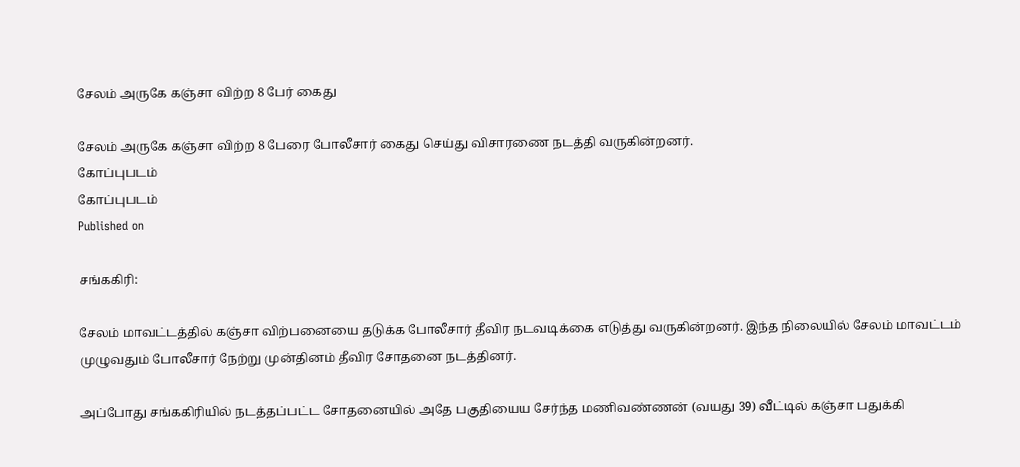சேலம் அருகே கஞ்சா விற்ற 8 பேர் கைது

சேலம் அருகே கஞ்சா விற்ற 8 பேரை போலீசார் கைது செய்து விசாரணை நடத்தி வருகின்றனர்.
கோப்புபடம்
கோப்புபடம்
Published on

சங்ககிரி:

சேலம் மாவட்டத்தில் கஞ்சா விற்பனையை தடுக்க போலீசார் தீவிர நடவடிக்கை எடுத்து வருகின்றனர். இந்த நிலையில் சேலம் மாவட்டம் முழுவதும் போலீசார் நேற்று முன்தினம் தீவிர சோதனை நடத்தினர்.

அப்போது சங்ககிரியில் நடத்தப்பட்ட சோதனையில் அதே பகுதியைய சேர்ந்த மணிவண்ணன் (வயது 39) வீட்டில் கஞ்சா பதுக்கி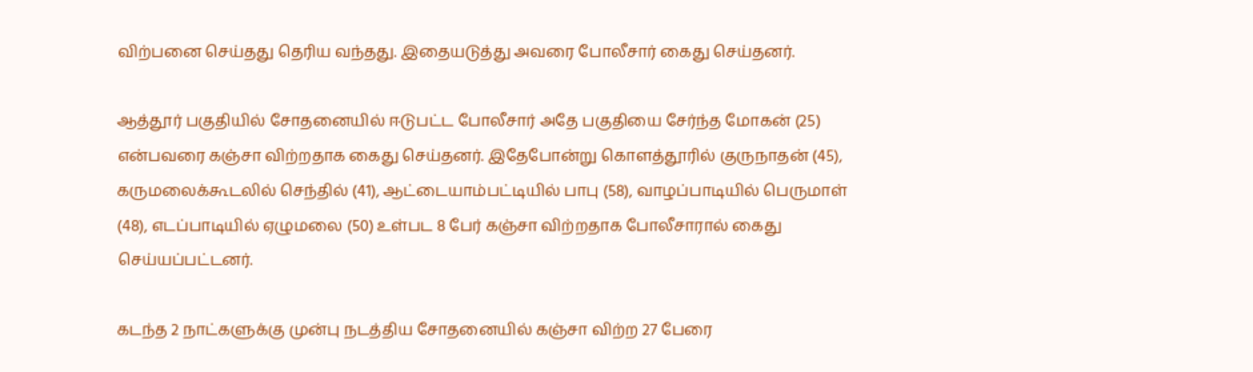விற்பனை செய்தது தெரிய வந்தது. இதையடுத்து அவரை போலீசார் கைது செய்தனர்.

ஆத்தூர் பகுதியில் சோதனையில் ஈடுபட்ட போலீசார் அதே பகுதியை சேர்ந்த மோகன் (25) என்பவரை கஞ்சா விற்றதாக கைது செய்தனர். இதேபோன்று கொளத்தூரில் குருநாதன் (45), கருமலைக்கூடலில் செந்தில் (41), ஆட்டையாம்பட்டியில் பாபு (58), வாழப்பாடியில் பெருமாள் (48), எடப்பாடியில் ஏழுமலை (50) உள்பட 8 பேர் கஞ்சா விற்றதாக போலீசாரால் கைது செய்யப்பட்டனர்.

கடந்த 2 நாட்களுக்கு முன்பு நடத்திய சோதனையில் கஞ்சா விற்ற 27 பேரை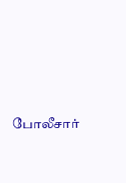போலீசார்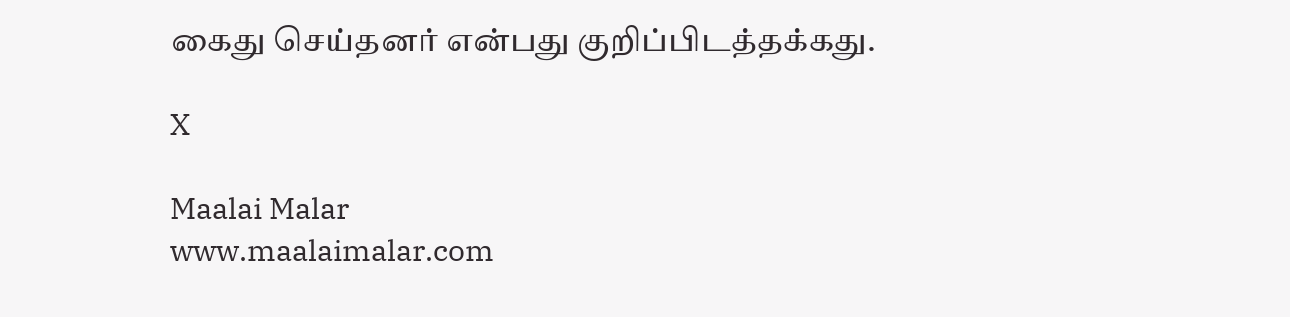கைது செய்தனர் என்பது குறிப்பிடத்தக்கது.

X

Maalai Malar
www.maalaimalar.com